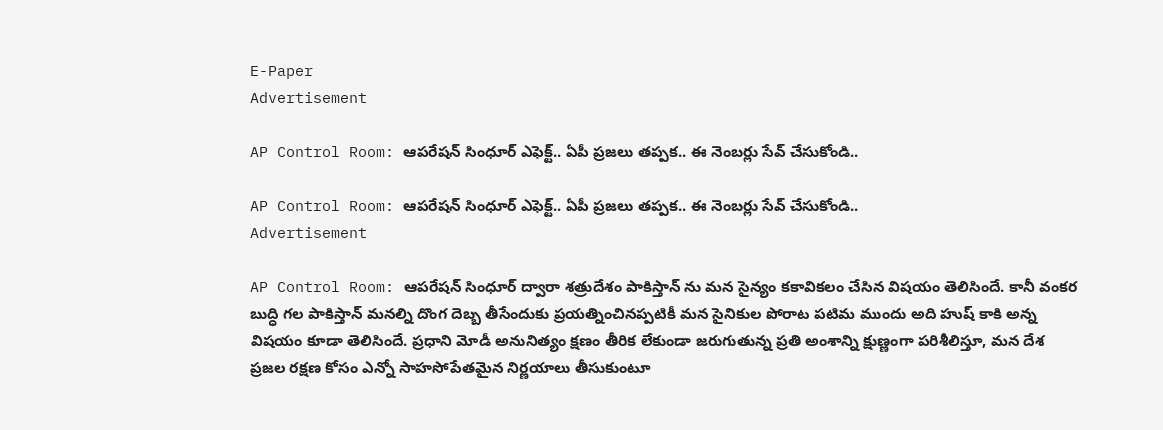E-Paper
Advertisement

AP Control Room: ఆపరేషన్ సింధూర్ ఎఫెక్ట్.. ఏపీ ప్రజలు తప్పక.. ఈ నెంబర్లు సేవ్ చేసుకోండి..

AP Control Room: ఆపరేషన్ సింధూర్ ఎఫెక్ట్.. ఏపీ ప్రజలు తప్పక.. ఈ నెంబర్లు సేవ్ చేసుకోండి..
Advertisement

AP Control Room: ఆపరేషన్ సింధూర్ ద్వారా శత్రుదేశం పాకిస్తాన్ ను మన సైన్యం కకావికలం చేసిన విషయం తెలిసిందే. కానీ వంకర బుద్ధి గల పాకిస్తాన్ మనల్ని దొంగ దెబ్బ తీసేందుకు ప్రయత్నించినప్పటికీ మన సైనికుల పోరాట పటిమ ముందు అది హుష్ కాకి అన్న విషయం కూడా తెలిసిందే. ప్రధాని మోడీ అనునిత్యం క్షణం తీరిక లేకుండా జరుగుతున్న ప్రతి అంశాన్ని క్షుణ్ణంగా పరిశీలిస్తూ, మన దేశ ప్రజల రక్షణ కోసం ఎన్నో సాహసోపేతమైన నిర్ణయాలు తీసుకుంటూ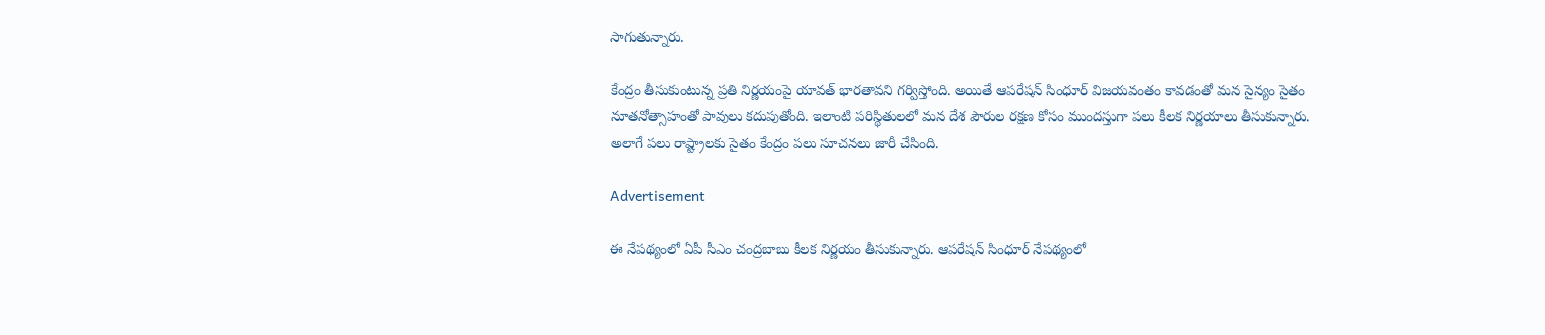సాగుతున్నారు.

కేంద్రం తీసుకుంటున్న ప్రతి నిర్ణయంపై యావత్ భారతావని గర్విస్తోంది. అయితే ఆపరేషన్ సింధూర్ విజయవంతం కావడంతో మన సైన్యం సైతం నూతనోత్సాహంతో పావులు కదుపుతోంది. ఇలాంటి పరిస్థితులలో మన దేశ పౌరుల రక్షణ కోసం ముందస్తుగా పలు కీలక నిర్ణయాలు తీసుకున్నారు. అలాగే పలు రాష్ట్రాలకు సైతం కేంద్రం పలు సూచనలు జారీ చేసింది.

Advertisement

ఈ నేపథ్యంలో ఏపీ సీఎం చంద్రబాబు కీలక నిర్ణయం తీసుకున్నారు. ఆపరేషన్ సింధూర్ నేపథ్యంలో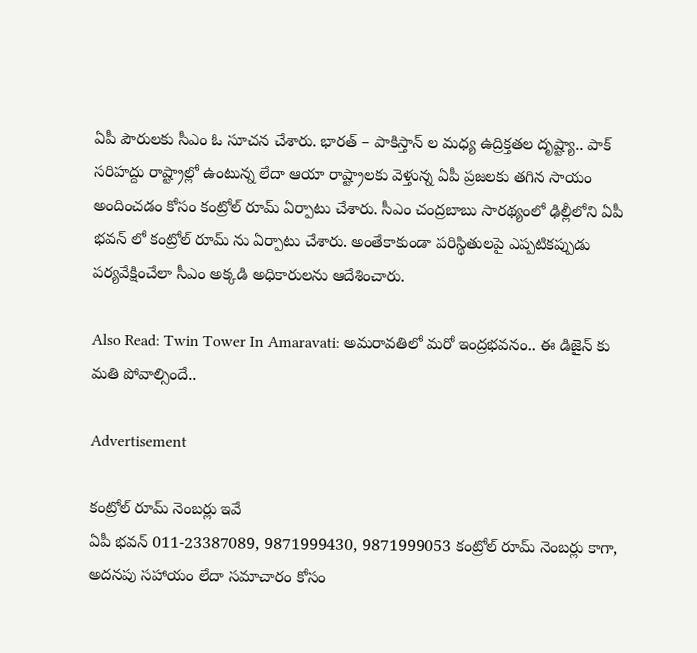ఏపీ పౌరులకు సీఎం ఓ సూచన చేశారు. భారత్ – పాకిస్తాన్ ల మధ్య ఉద్రిక్తతల దృష్ట్యా.. పాక్ సరిహద్దు రాష్ట్రాల్లో ఉంటున్న లేదా ఆయా రాష్ట్రాలకు వెళ్తున్న ఏపీ ప్రజలకు తగిన సాయం అందించడం కోసం కంట్రోల్ రూమ్ ఏర్పాటు చేశారు. సీఎం చంద్రబాబు సారథ్యంలో ఢిల్లీలోని ఏపీ భవన్ లో కంట్రోల్ రూమ్ ను ఏర్పాటు చేశారు. అంతేకాకుండా పరిస్థితులపై ఎప్పటికప్పుడు పర్యవేక్షించేలా సీఎం అక్కడి అధికారులను ఆదేశించారు.

Also Read: Twin Tower In Amaravati: అమరావతిలో మరో ఇంద్రభవనం.. ఈ డిజైన్ కు మతి పోవాల్సిందే..

Advertisement

కంట్రోల్ రూమ్ నెంబర్లు ఇవే
ఏపీ భవన్ 011-23387089, 9871999430, 9871999053 కంట్రోల్ రూమ్ నెంబర్లు కాగా, అదనపు సహాయం లేదా సమాచారం కోసం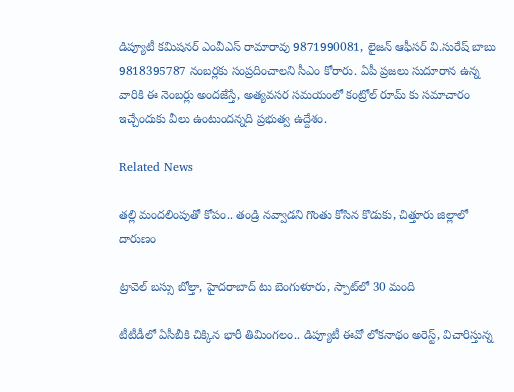డిప్యూటీ కమిషనర్ ఎంవీఎస్ రామారావు 9871990081, లైజన్ ఆఫీసర్ వి.సురేష్ బాబు 9818395787 నంబర్లకు సంప్రదించాలని సీఎం కోరారు. ఏపీ ప్రజలు సుదూరాన ఉన్న వారికి ఈ నెంబర్లు అందజేస్తే, అత్యవసర సమయంలో కంట్రోల్ రూమ్ కు సమాచారం ఇచ్చేందుకు వీలు ఉంటుందన్నది ప్రభుత్వ ఉద్దేశం.

Related News

తల్లి మందలింపుతో కోపం.. తండ్రి నవ్వాడని గొంతు కోసిన కొడుకు, చిత్తూరు జిల్లాలో దారుణం

ట్రావెల్ బస్సు బోల్తా, హైదరాబాద్ టు బెంగుళూరు, స్పాట్‌లో 30 మంది

టీటీడీలో ఏసీబీకి చిక్కిన భారీ తిమింగలం.. డిప్యూటీ ఈవో లోకనాథం అరెస్ట్, విచారిస్తున్న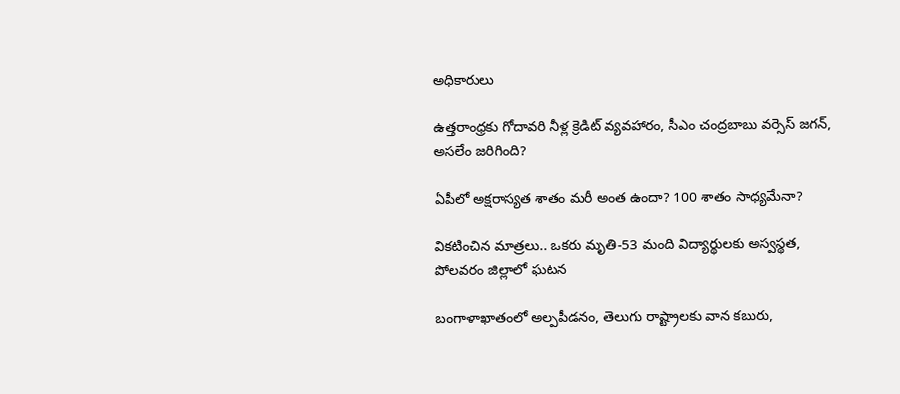అధికారులు

ఉత్తరాంధ్రకు గోదావరి నీళ్ల క్రెడిట్ వ్యవహారం, సీఎం చంద్రబాబు వర్సెస్ జగన్, అసలేం జరిగింది?

ఏపీలో అక్షరాస్యత శాతం మరీ అంత ఉందా? 100 శాతం సాధ్యమేనా?

వికటించిన మాత్రలు.. ఒకరు మృతి-53 మంది విద్యార్థులకు అస్వస్థత, పోలవరం జిల్లాలో ఘటన

బంగాళాఖాతంలో అల్పపీడనం, తెలుగు రాష్ట్రాలకు వాన కబురు,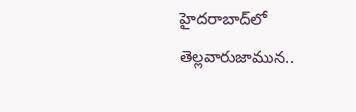హైదరాబాద్‌లో తెల్లవారుజామున..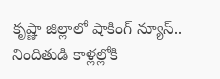కృష్ణా జిల్లాలో షాకింగ్ న్యూస్.. నిందితుడి కాళ్లల్లోకి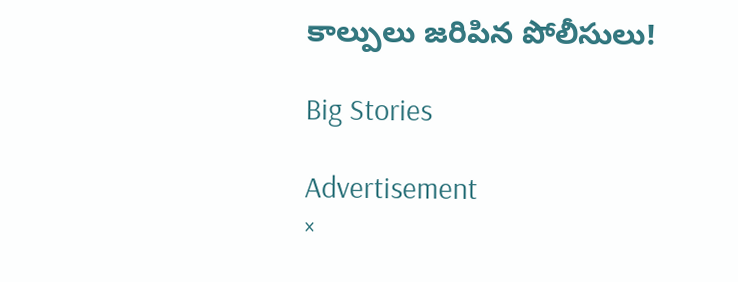కాల్పులు జరిపిన పోలీసులు!

Big Stories

Advertisement
×